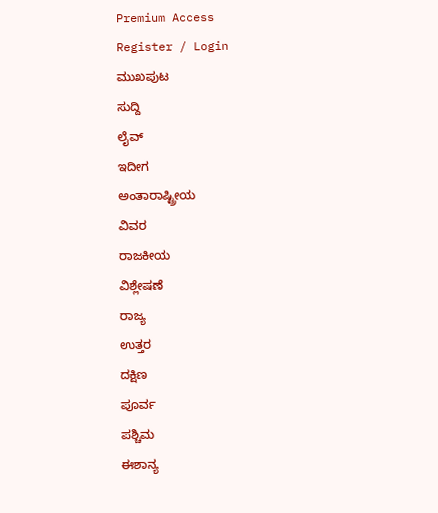Premium Access
Register / Login
ಮುಖಪುಟ
ಸುದ್ದಿ
ಲೈವ್
ಇದೀಗ
ಅಂತಾರಾಷ್ಟ್ರೀಯ
ವಿವರ
ರಾಜಕೀಯ
ವಿಶ್ಲೇಷಣೆ
ರಾಜ್ಯ
ಉತ್ತರ
ದಕ್ಷಿಣ
ಪೂರ್ವ
ಪಶ್ಚಿಮ
ಈಶಾನ್ಯ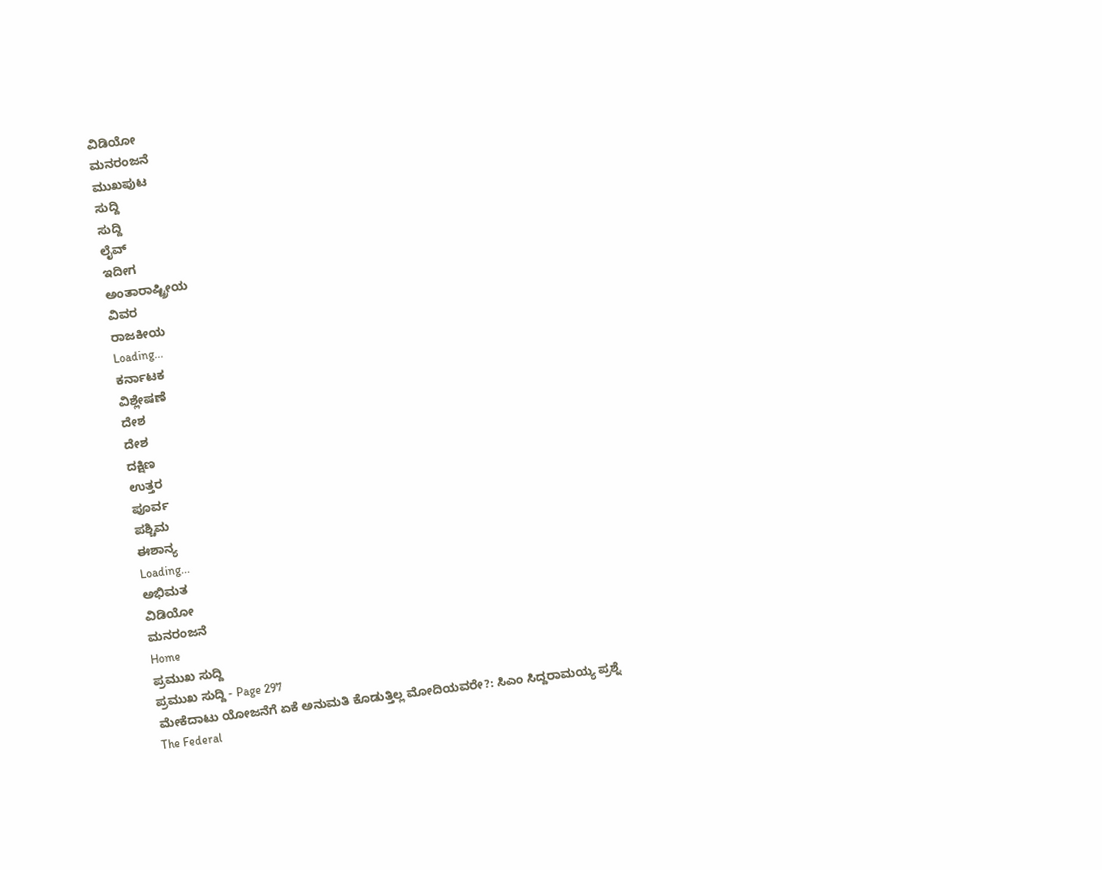ವಿಡಿಯೋ
ಮನರಂಜನೆ
ಮುಖಪುಟ
ಸುದ್ದಿ
ಸುದ್ದಿ
ಲೈವ್
ಇದೀಗ
ಅಂತಾರಾಷ್ಟ್ರೀಯ
ವಿವರ
ರಾಜಕೀಯ
Loading...
ಕರ್ನಾಟಕ
ವಿಶ್ಲೇಷಣೆ
ದೇಶ
ದೇಶ
ದಕ್ಷಿಣ
ಉತ್ತರ
ಪೂರ್ವ
ಪಶ್ಚಿಮ
ಈಶಾನ್ಯ
Loading...
ಅಭಿಮತ
ವಿಡಿಯೋ
ಮನರಂಜನೆ
Home
ಪ್ರಮುಖ ಸುದ್ದಿ
ಪ್ರಮುಖ ಸುದ್ದಿ - Page 297
ಮೇಕೆದಾಟು ಯೋಜನೆಗೆ ಏಕೆ ಅನುಮತಿ ಕೊಡುತ್ತಿಲ್ಲ ಮೋದಿಯವರೇ?: ಸಿಎಂ ಸಿದ್ದರಾಮಯ್ಯ ಪ್ರಶ್ನೆ
The Federal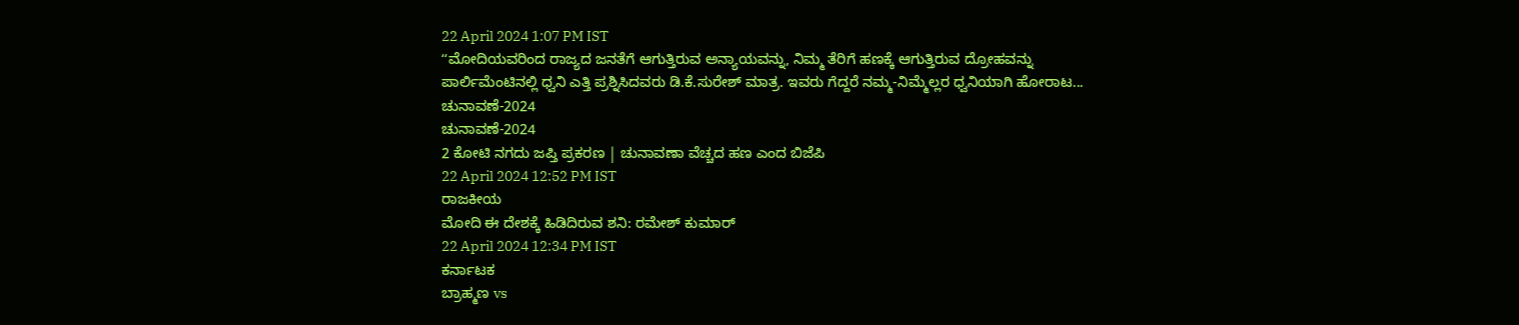22 April 2024 1:07 PM IST
ʻʻಮೋದಿಯವರಿಂದ ರಾಜ್ಯದ ಜನತೆಗೆ ಆಗುತ್ತಿರುವ ಅನ್ಯಾಯವನ್ನು, ನಿಮ್ಮ ತೆರಿಗೆ ಹಣಕ್ಕೆ ಆಗುತ್ತಿರುವ ದ್ರೋಹವನ್ನು ಪಾರ್ಲಿಮೆಂಟಿನಲ್ಲಿ ಧ್ವನಿ ಎತ್ತಿ ಪ್ರಶ್ನಿಸಿದವರು ಡಿ.ಕೆ.ಸುರೇಶ್ ಮಾತ್ರ. ಇವರು ಗೆದ್ದರೆ ನಮ್ಮ-ನಿಮ್ಮೆಲ್ಲರ ಧ್ವನಿಯಾಗಿ ಹೋರಾಟ...
ಚುನಾವಣೆ-2024
ಚುನಾವಣೆ-2024
2 ಕೋಟಿ ನಗದು ಜಪ್ತಿ ಪ್ರಕರಣ | ಚುನಾವಣಾ ವೆಚ್ಚದ ಹಣ ಎಂದ ಬಿಜೆಪಿ
22 April 2024 12:52 PM IST
ರಾಜಕೀಯ
ಮೋದಿ ಈ ದೇಶಕ್ಕೆ ಹಿಡಿದಿರುವ ಶನಿ: ರಮೇಶ್ ಕುಮಾರ್
22 April 2024 12:34 PM IST
ಕರ್ನಾಟಕ
ಬ್ರಾಹ್ಮಣ vs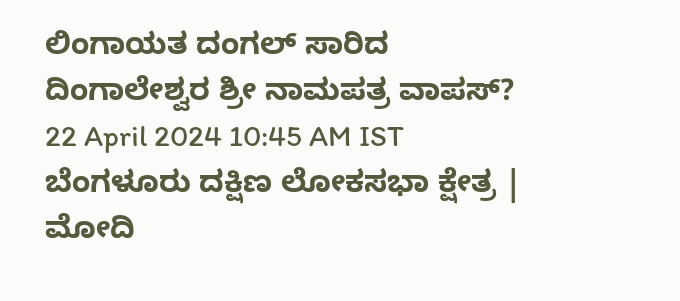ಲಿಂಗಾಯತ ದಂಗಲ್ ಸಾರಿದ ದಿಂಗಾಲೇಶ್ವರ ಶ್ರೀ ನಾಮಪತ್ರ ವಾಪಸ್?
22 April 2024 10:45 AM IST
ಬೆಂಗಳೂರು ದಕ್ಷಿಣ ಲೋಕಸಭಾ ಕ್ಷೇತ್ರ | ಮೋದಿ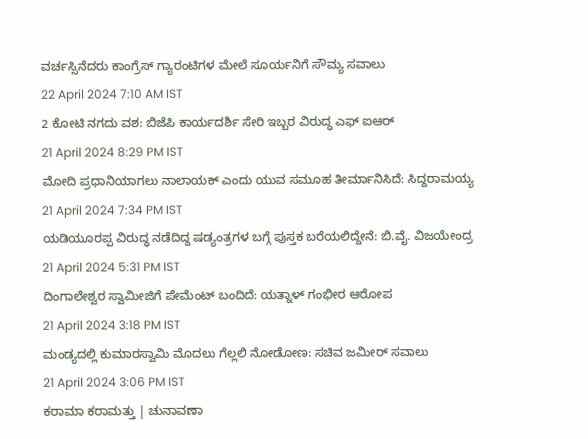ವರ್ಚಸ್ಸಿನೆದರು ಕಾಂಗ್ರೆಸ್ ಗ್ಯಾರಂಟಿಗಳ ಮೇಲೆ ಸೂರ್ಯನಿಗೆ ಸೌಮ್ಯ ಸವಾಲು
22 April 2024 7:10 AM IST
2 ಕೋಟಿ ನಗದು ವಶ: ಬಿಜೆಪಿ ಕಾರ್ಯದರ್ಶಿ ಸೇರಿ ಇಬ್ಬರ ವಿರುದ್ಧ ಎಫ್ ಐಆರ್
21 April 2024 8:29 PM IST
ಮೋದಿ ಪ್ರಧಾನಿಯಾಗಲು ನಾಲಾಯಕ್ ಎಂದು ಯುವ ಸಮೂಹ ತೀರ್ಮಾನಿಸಿದೆ: ಸಿದ್ದರಾಮಯ್ಯ
21 April 2024 7:34 PM IST
ಯಡಿಯೂರಪ್ಪ ವಿರುದ್ಧ ನಡೆದಿದ್ದ ಷಡ್ಯಂತ್ರಗಳ ಬಗ್ಗೆ ಪುಸ್ತಕ ಬರೆಯಲಿದ್ದೇನೆ: ಬಿ.ವೈ. ವಿಜಯೇಂದ್ರ
21 April 2024 5:31 PM IST
ದಿಂಗಾಲೇಶ್ವರ ಸ್ವಾಮೀಜಿಗೆ ಪೇಮೆಂಟ್ ಬಂದಿದೆ: ಯತ್ನಾಳ್ ಗಂಭೀರ ಆರೋಪ
21 April 2024 3:18 PM IST
ಮಂಡ್ಯದಲ್ಲಿ ಕುಮಾರಸ್ವಾಮಿ ಮೊದಲು ಗೆಲ್ಲಲಿ ನೋಡೋಣ: ಸಚಿವ ಜಮೀರ್ ಸವಾಲು
21 April 2024 3:06 PM IST
ಕರಾಮಾ ಕರಾಮತ್ತು | ಚುನಾವಣಾ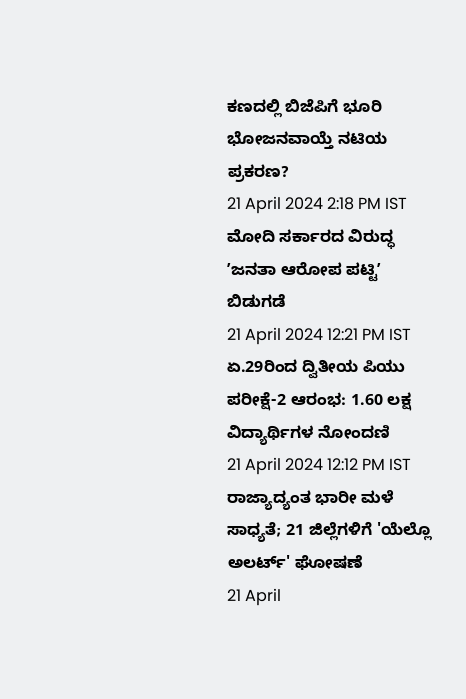ಕಣದಲ್ಲಿ ಬಿಜೆಪಿಗೆ ಭೂರಿ ಭೋಜನವಾಯ್ತೆ ನಟಿಯ ಪ್ರಕರಣ?
21 April 2024 2:18 PM IST
ಮೋದಿ ಸರ್ಕಾರದ ವಿರುದ್ಧ ʼಜನತಾ ಆರೋಪ ಪಟ್ಟಿʼ ಬಿಡುಗಡೆ
21 April 2024 12:21 PM IST
ಏ.29ರಿಂದ ದ್ವಿತೀಯ ಪಿಯು ಪರೀಕ್ಷೆ-2 ಆರಂಭ: 1.60 ಲಕ್ಷ ವಿದ್ಯಾರ್ಥಿಗಳ ನೋಂದಣಿ
21 April 2024 12:12 PM IST
ರಾಜ್ಯಾದ್ಯಂತ ಭಾರೀ ಮಳೆ ಸಾಧ್ಯತೆ; 21 ಜಿಲ್ಲೆಗಳಿಗೆ 'ಯೆಲ್ಲೊ ಅಲರ್ಟ್' ಘೋಷಣೆ
21 April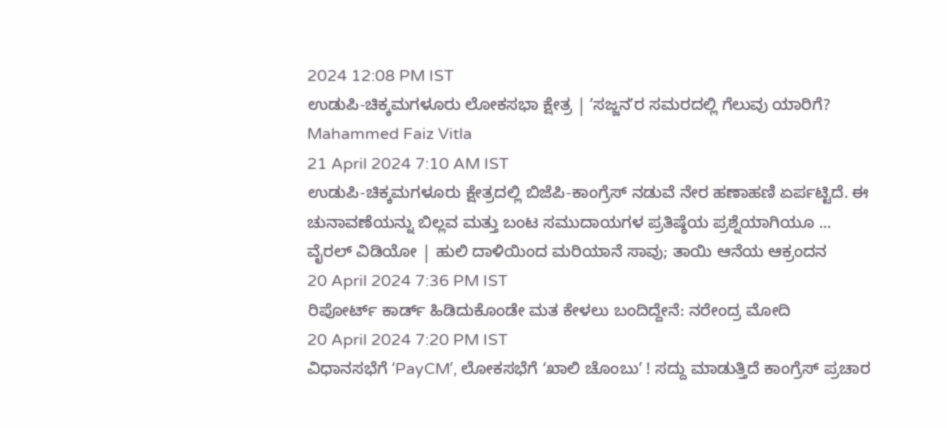2024 12:08 PM IST
ಉಡುಪಿ-ಚಿಕ್ಕಮಗಳೂರು ಲೋಕಸಭಾ ಕ್ಷೇತ್ರ | ʼಸಜ್ಜನʼರ ಸಮರದಲ್ಲಿ ಗೆಲುವು ಯಾರಿಗೆ?
Mahammed Faiz Vitla
21 April 2024 7:10 AM IST
ಉಡುಪಿ-ಚಿಕ್ಕಮಗಳೂರು ಕ್ಷೇತ್ರದಲ್ಲಿ ಬಿಜೆಪಿ-ಕಾಂಗ್ರೆಸ್ ನಡುವೆ ನೇರ ಹಣಾಹಣಿ ಏರ್ಪಟ್ಟಿದೆ. ಈ ಚುನಾವಣೆಯನ್ನು ಬಿಲ್ಲವ ಮತ್ತು ಬಂಟ ಸಮುದಾಯಗಳ ಪ್ರತಿಷ್ಠೆಯ ಪ್ರಶ್ನೆಯಾಗಿಯೂ ...
ವೈರಲ್ ವಿಡಿಯೋ | ಹುಲಿ ದಾಳಿಯಿಂದ ಮರಿಯಾನೆ ಸಾವು; ತಾಯಿ ಆನೆಯ ಆಕ್ರಂದನ
20 April 2024 7:36 PM IST
ರಿಪೋರ್ಟ್ ಕಾರ್ಡ್ ಹಿಡಿದುಕೊಂಡೇ ಮತ ಕೇಳಲು ಬಂದಿದ್ದೇನೆ: ನರೇಂದ್ರ ಮೋದಿ
20 April 2024 7:20 PM IST
ವಿಧಾನಸಭೆಗೆ ʻPayCMʼ, ಲೋಕಸಭೆಗೆ ʻಖಾಲಿ ಚೊಂಬುʼ ! ಸದ್ದು ಮಾಡುತ್ತಿದೆ ಕಾಂಗ್ರೆಸ್ ಪ್ರಚಾರ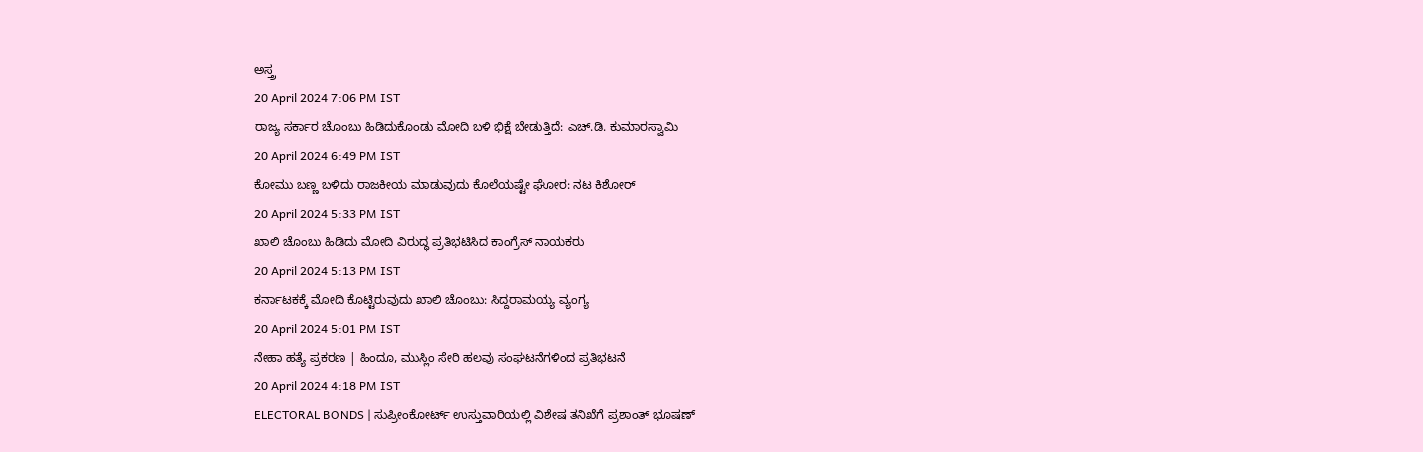ಅಸ್ತ್ರ
20 April 2024 7:06 PM IST
ರಾಜ್ಯ ಸರ್ಕಾರ ಚೊಂಬು ಹಿಡಿದುಕೊಂಡು ಮೋದಿ ಬಳಿ ಭಿಕ್ಷೆ ಬೇಡುತ್ತಿದೆ: ಎಚ್.ಡಿ. ಕುಮಾರಸ್ವಾಮಿ
20 April 2024 6:49 PM IST
ಕೋಮು ಬಣ್ಣ ಬಳಿದು ರಾಜಕೀಯ ಮಾಡುವುದು ಕೊಲೆಯಷ್ಟೇ ಘೋರ: ನಟ ಕಿಶೋರ್
20 April 2024 5:33 PM IST
ಖಾಲಿ ಚೊಂಬು ಹಿಡಿದು ಮೋದಿ ವಿರುದ್ಧ ಪ್ರತಿಭಟಿಸಿದ ಕಾಂಗ್ರೆಸ್ ನಾಯಕರು
20 April 2024 5:13 PM IST
ಕರ್ನಾಟಕಕ್ಕೆ ಮೋದಿ ಕೊಟ್ಟಿರುವುದು ಖಾಲಿ ಚೊಂಬು: ಸಿದ್ದರಾಮಯ್ಯ ವ್ಯಂಗ್ಯ
20 April 2024 5:01 PM IST
ನೇಹಾ ಹತ್ಯೆ ಪ್ರಕರಣ | ಹಿಂದೂ, ಮುಸ್ಲಿಂ ಸೇರಿ ಹಲವು ಸಂಘಟನೆಗಳಿಂದ ಪ್ರತಿಭಟನೆ
20 April 2024 4:18 PM IST
ELECTORAL BONDS | ಸುಪ್ರೀಂಕೋರ್ಟ್ ಉಸ್ತುವಾರಿಯಲ್ಲಿ ವಿಶೇಷ ತನಿಖೆಗೆ ಪ್ರಶಾಂತ್ ಭೂಷಣ್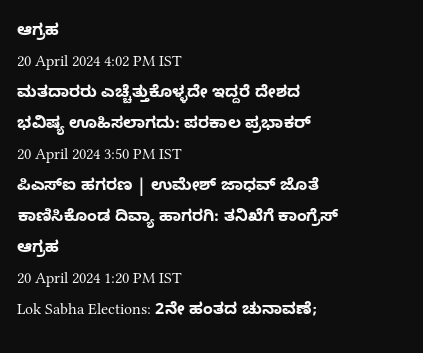ಆಗ್ರಹ
20 April 2024 4:02 PM IST
ಮತದಾರರು ಎಚ್ಚೆತ್ತುಕೊಳ್ಳದೇ ಇದ್ದರೆ ದೇಶದ ಭವಿಷ್ಯ ಊಹಿಸಲಾಗದು: ಪರಕಾಲ ಪ್ರಭಾಕರ್
20 April 2024 3:50 PM IST
ಪಿಎಸ್ಐ ಹಗರಣ | ಉಮೇಶ್ ಜಾಧವ್ ಜೊತೆ ಕಾಣಿಸಿಕೊಂಡ ದಿವ್ಯಾ ಹಾಗರಗಿ: ತನಿಖೆಗೆ ಕಾಂಗ್ರೆಸ್ ಆಗ್ರಹ
20 April 2024 1:20 PM IST
Lok Sabha Elections: 2ನೇ ಹಂತದ ಚುನಾವಣೆ;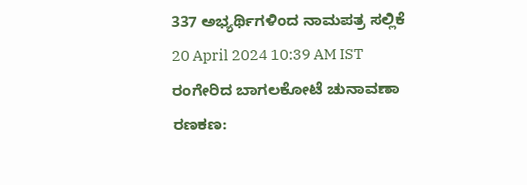337 ಅಭ್ಯರ್ಥಿಗಳಿಂದ ನಾಮಪತ್ರ ಸಲ್ಲಿಕೆ
20 April 2024 10:39 AM IST
ರಂಗೇರಿದ ಬಾಗಲಕೋಟೆ ಚುನಾವಣಾ ರಣಕಣ: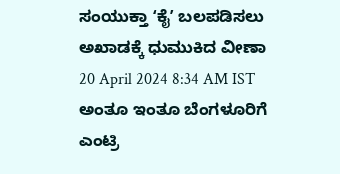ಸಂಯುಕ್ತಾ ʻಕೈʼ ಬಲಪಡಿಸಲು ಅಖಾಡಕ್ಕೆ ಧುಮುಕಿದ ವೀಣಾ
20 April 2024 8:34 AM IST
ಅಂತೂ ಇಂತೂ ಬೆಂಗಳೂರಿಗೆ ಎಂಟ್ರಿ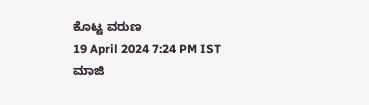ಕೊಟ್ಟ ವರುಣ
19 April 2024 7:24 PM IST
ಮಾಜಿ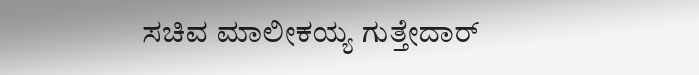ಸಚಿವ ಮಾಲೀಕಯ್ಯ ಗುತ್ತೇದಾರ್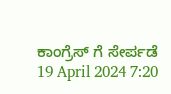ಕಾಂಗ್ರೆಸ್ ಗೆ ಸೇರ್ಪಡೆ
19 April 2024 7:20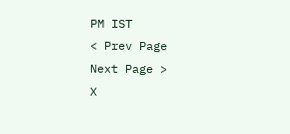PM IST
< Prev Page
Next Page >
X